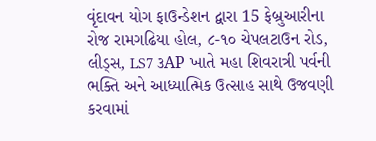વૃંદાવન યોગ ફાઉન્ડેશન દ્વારા 15 ફેબ્રુઆરીના રોજ રામગઢિયા હોલ, ૮-૧૦ ચેપલટાઉન રોડ, લીડ્સ, LS7 ૩AP ખાતે મહા શિવરાત્રી પર્વની ભક્તિ અને આધ્યાત્મિક ઉત્સાહ સાથે ઉજવણી કરવામાં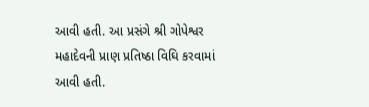આવી હતી. આ પ્રસંગે શ્રી ગોપેશ્વર મહાદેવની પ્રાણ પ્રતિષ્ઠા વિઘિ કરવામાં આવી હતી.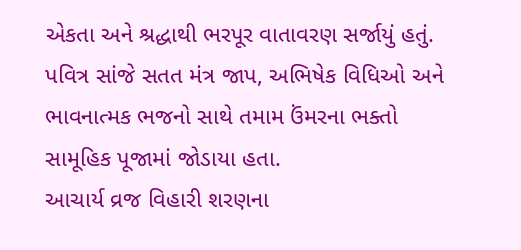એકતા અને શ્રદ્ધાથી ભરપૂર વાતાવરણ સર્જાયું હતું. પવિત્ર સાંજે સતત મંત્ર જાપ, અભિષેક વિધિઓ અને ભાવનાત્મક ભજનો સાથે તમામ ઉંમરના ભક્તો સામૂહિક પૂજામાં જોડાયા હતા.
આચાર્ય વ્રજ વિહારી શરણના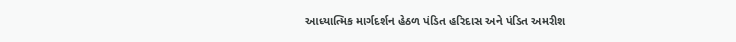આધ્યાત્મિક માર્ગદર્શન હેઠળ પંડિત હરિદાસ અને પંડિત અમરીશ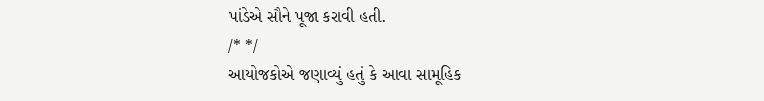પાંડેએ સૌને પૂજા કરાવી હતી.
/* */
આયોજકોએ જણાવ્યું હતું કે આવા સામૂહિક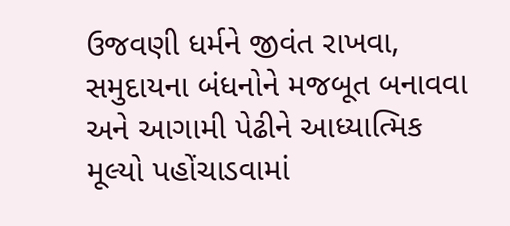ઉજવણી ધર્મને જીવંત રાખવા, સમુદાયના બંધનોને મજબૂત બનાવવા અને આગામી પેઢીને આધ્યાત્મિક મૂલ્યો પહોંચાડવામાં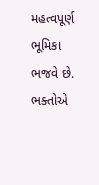મહત્વપૂર્ણ ભૂમિકા ભજવે છે. ભક્તોએ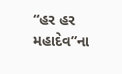“હર હર મહાદેવ”ના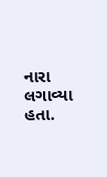નારા લગાવ્યા હતા.